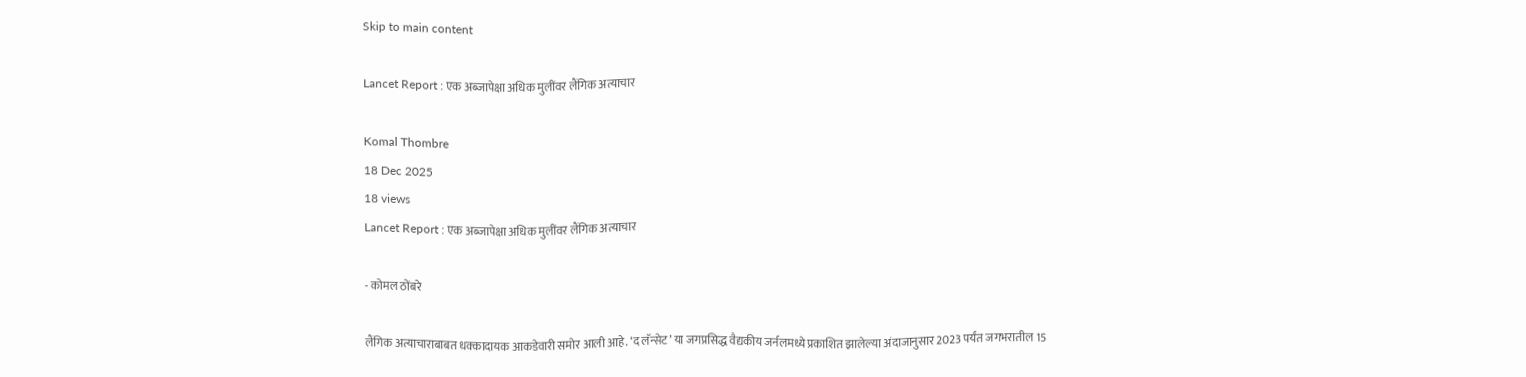Skip to main content

Lancet Report : एक अब्जापेक्षा अधिक मुलींवर लैंगिक अत्याचार

Komal Thombre
18 Dec 2025
18 views
Lancet Report : एक अब्जापेक्षा अधिक मुलींवर लैंगिक अत्याचार

- कोमल ठोंबरे

लैंगिक अत्याचाराबाबत धक्कादायक आकडेवारी समोर आली आहे. ‘द लॅन्सेट’ या जगप्रसिद्ध वैद्यकीय जर्नलमध्ये प्रकाशित झालेल्या अंदाजानुसार 2023 पर्यंत जगभरातील 15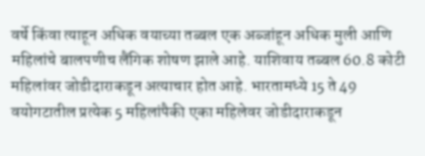वर्षे किंवा त्याहून अधिक वयाच्या तब्बल एक अब्जांहून अधिक मुली आणि महिलांचे बालपणीच लैंगिक शोषण झाले आहे. याशिवाय तब्बल 60.8 कोटी महिलांवर जोडीदाराकडून अत्याचार होत आहे. भारतामध्ये 15 ते 49 वयोगटातील प्रत्येक 5 महिलांपैकी एका महिलेवर जोडीदाराकडून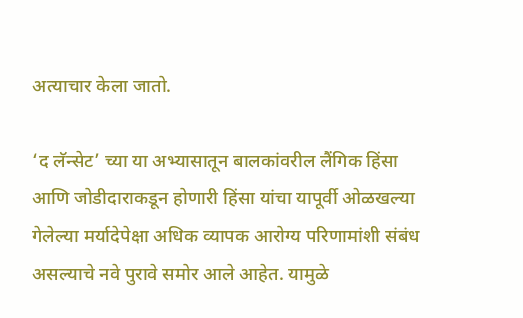अत्याचार केला जातो.

‘द लॅन्सेट’ च्या या अभ्यासातून बालकांवरील लैंगिक हिंसा आणि जोडीदाराकडून होणारी हिंसा यांचा यापूर्वी ओळखल्या गेलेल्या मर्यादेपेक्षा अधिक व्यापक आरोग्य परिणामांशी संबंध असल्याचे नवे पुरावे समोर आले आहेत. यामुळे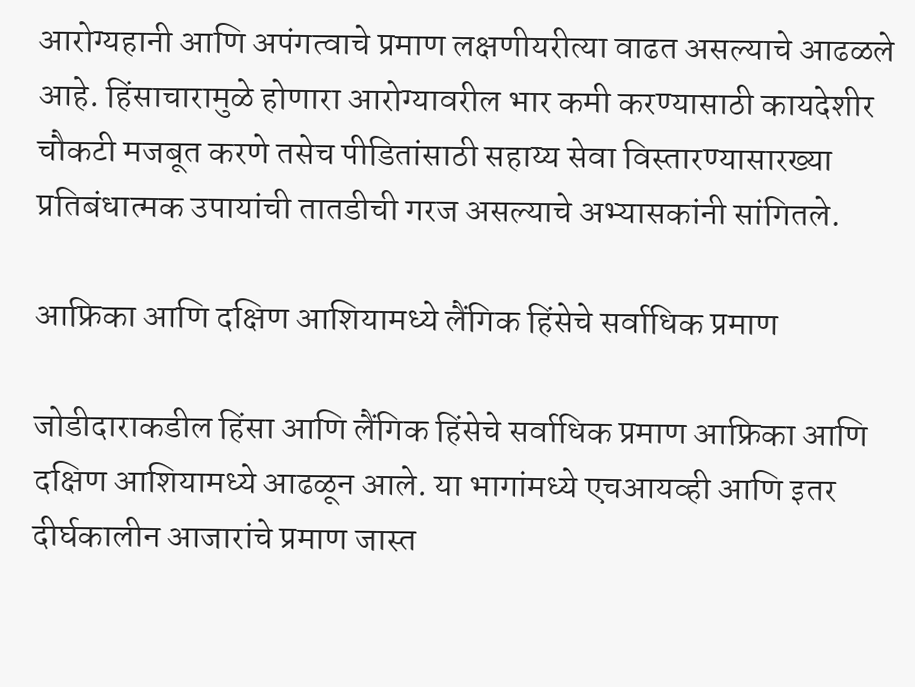आरोग्यहानी आणि अपंगत्वाचे प्रमाण लक्षणीयरीत्या वाढत असल्याचे आढळले आहे. हिंसाचारामुळे होणारा आरोग्यावरील भार कमी करण्यासाठी कायदेशीर चौकटी मजबूत करणे तसेच पीडितांसाठी सहाय्य सेवा विस्तारण्यासारख्या प्रतिबंधात्मक उपायांची तातडीची गरज असल्याचे अभ्यासकांनी सांगितले.

आफ्रिका आणि दक्षिण आशियामध्ये लैंगिक हिंसेचे सर्वाधिक प्रमाण

जोडीदाराकडील हिंसा आणि लैंगिक हिंसेचे सर्वाधिक प्रमाण आफ्रिका आणि दक्षिण आशियामध्ये आढळून आले. या भागांमध्ये एचआयव्ही आणि इतर दीर्घकालीन आजारांचे प्रमाण जास्त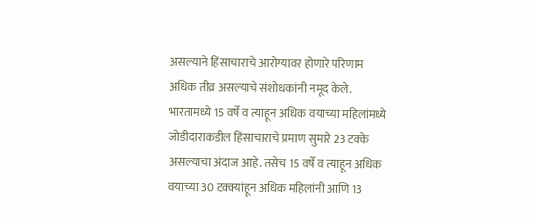असल्याने हिंसाचाराचे आरोग्यावर होणारे परिणाम अधिक तीव्र असल्याचे संशोधकांनी नमूद केले. भारतामध्ये 15 वर्षे व त्याहून अधिक वयाच्या महिलांमध्ये जोडीदाराकडील हिंसाचाराचे प्रमाण सुमारे 23 टक्के असल्याचा अंदाज आहे. तसेच 15 वर्षे व त्याहून अधिक वयाच्या 30 टक्क्यांहून अधिक महिलांनी आणि 13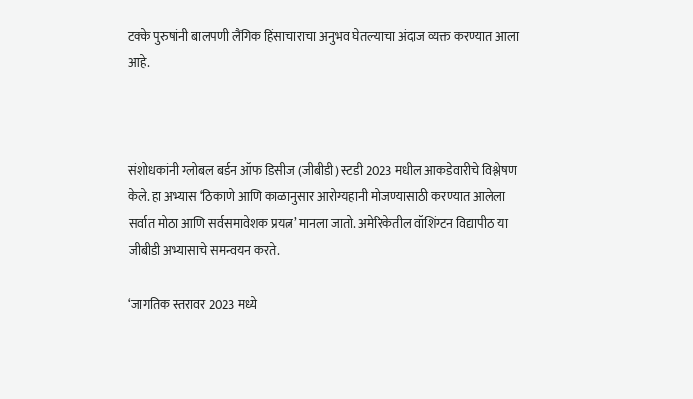टक्के पुरुषांनी बालपणी लैंगिक हिंसाचाराचा अनुभव घेतल्याचा अंदाज व्यक्त करण्यात आला आहे.



संशोधकांनी ग्लोबल बर्डन ऑफ डिसीज (जीबीडी) स्टडी 2023 मधील आकडेवारीचे विश्लेषण केले. हा अभ्यास ‘ठिकाणे आणि काळानुसार आरोग्यहानी मोजण्यासाठी करण्यात आलेला सर्वात मोठा आणि सर्वसमावेशक प्रयत्न’ मानला जातो. अमेरिकेतील वॉशिंग्टन विद्यापीठ या जीबीडी अभ्यासाचे समन्वयन करते.

‘जागतिक स्तरावर 2023 मध्ये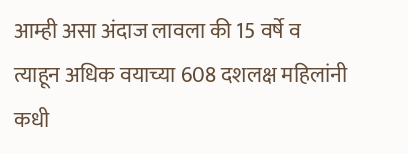आम्ही असा अंदाज लावला की 15 वर्षे व त्याहून अधिक वयाच्या 608 दशलक्ष महिलांनी कधी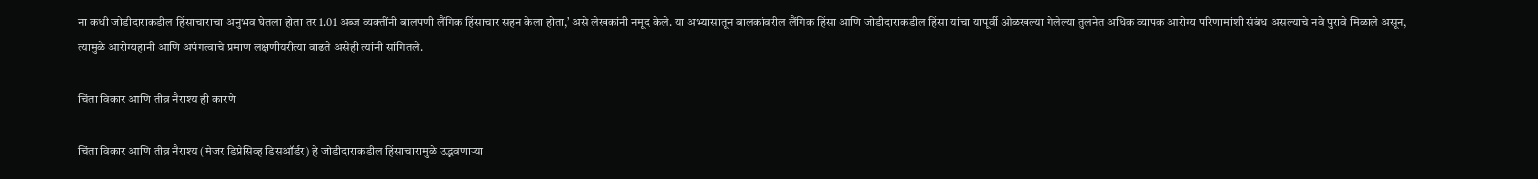ना कधी जोडीदाराकडील हिंसाचाराचा अनुभव घेतला होता तर 1.01 अब्ज व्यक्तींनी बालपणी लैंगिक हिंसाचार सहन केला होता,’ असे लेखकांनी नमूद केले. या अभ्यासातून बालकांवरील लैंगिक हिंसा आणि जोडीदाराकडील हिंसा यांचा यापूर्वी ओळखल्या गेलेल्या तुलनेत अधिक व्यापक आरोग्य परिणामांशी संबंध असल्याचे नवे पुरावे मिळाले असून, त्यामुळे आरोग्यहानी आणि अपंगत्वाचे प्रमाण लक्षणीयरीत्या वाढते असेही त्यांनी सांगितले.

चिंता विकार आणि तीव्र नैराश्य ही कारणे

चिंता विकार आणि तीव्र नैराश्य (मेजर डिप्रेसिव्ह डिसऑर्डर) हे जोडीदाराकडील हिंसाचारामुळे उद्भवणाऱ्या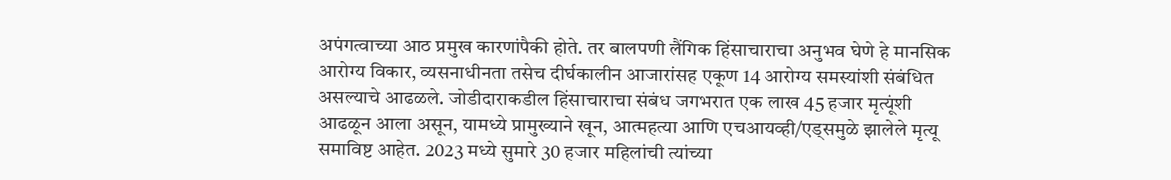अपंगत्वाच्या आठ प्रमुख कारणांपैकी होते. तर बालपणी लैंगिक हिंसाचाराचा अनुभव घेणे हे मानसिक आरोग्य विकार, व्यसनाधीनता तसेच दीर्घकालीन आजारांसह एकूण 14 आरोग्य समस्यांशी संबंधित असल्याचे आढळले. जोडीदाराकडील हिंसाचाराचा संबंध जगभरात एक लाख 45 हजार मृत्यूंशी आढळून आला असून, यामध्ये प्रामुख्याने खून, आत्महत्या आणि एचआयव्ही/एड्समुळे झालेले मृत्यू समाविष्ट आहेत. 2023 मध्ये सुमारे 30 हजार महिलांची त्यांच्या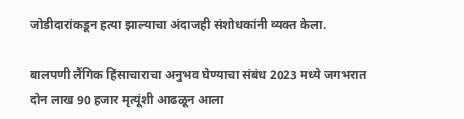जोडीदारांकडून हत्या झाल्याचा अंदाजही संशोधकांनी व्यक्त केला.

बालपणी लैंगिक हिंसाचाराचा अनुभव घेण्याचा संबंध 2023 मध्ये जगभरात दोन लाख 90 हजार मृत्यूंशी आढळून आला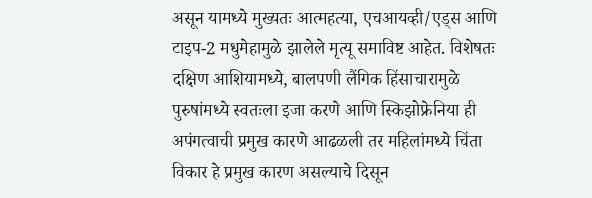असून यामध्ये मुख्यतः आत्महत्या, एचआयव्ही/एड्स आणि टाइप-2 मधुमेहामुळे झालेले मृत्यू समाविष्ट आहेत. विशेषतः दक्षिण आशियामध्ये, बालपणी लैंगिक हिंसाचारामुळे पुरुषांमध्ये स्वतःला इजा करणे आणि स्किझोफ्रेनिया ही अपंगत्वाची प्रमुख कारणे आढळली तर महिलांमध्ये चिंता विकार हे प्रमुख कारण असल्याचे दिसून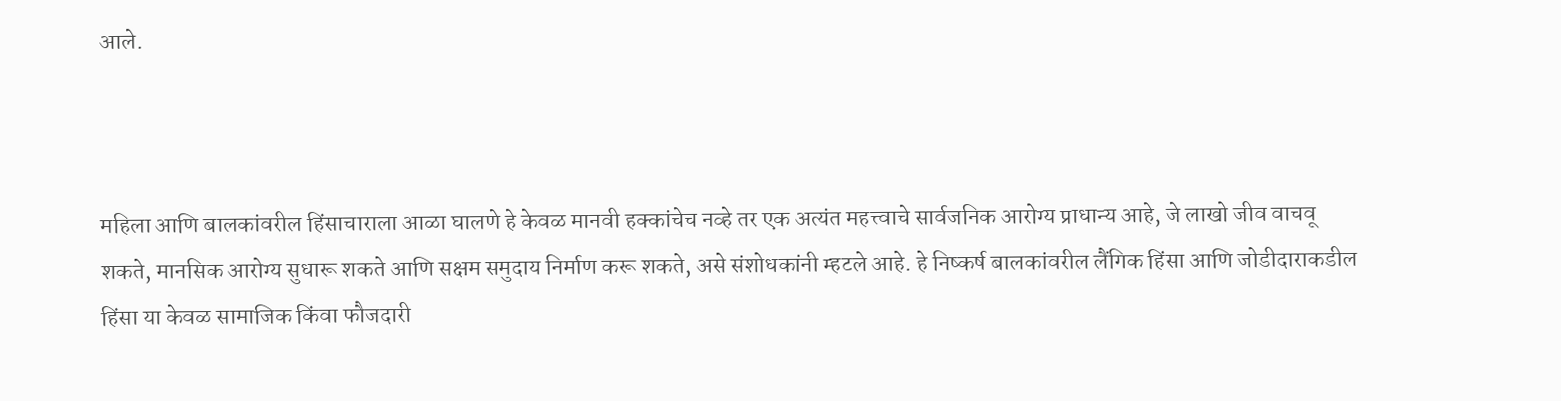आले.



महिला आणि बालकांवरील हिंसाचाराला आळा घालणे हे केवळ मानवी हक्कांचेच नव्हे तर एक अत्यंत महत्त्वाचे सार्वजनिक आरोग्य प्राधान्य आहे, जे लाखो जीव वाचवू शकते, मानसिक आरोग्य सुधारू शकते आणि सक्षम समुदाय निर्माण करू शकते, असे संशोधकांनी म्हटले आहे. हे निष्कर्ष बालकांवरील लैंगिक हिंसा आणि जोडीदाराकडील हिंसा या केवळ सामाजिक किंवा फौजदारी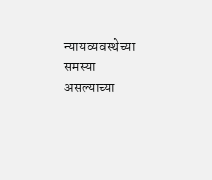न्यायव्यवस्थेच्या समस्या असल्याच्या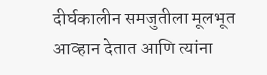दीर्घकालीन समजुतीला मूलभूत आव्हान देतात आणि त्यांना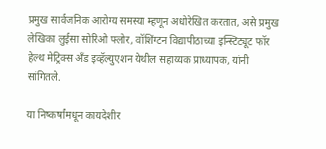प्रमुख सार्वजनिक आरोग्य समस्या म्हणून अधोरेखित करतात, असे प्रमुख लेखिका लुईसा सोरिओ फ्लोर, वॉशिंग्टन विद्यापीठाच्या इन्स्टिट्यूट फॉर हेल्थ मेट्रिक्स अँड इव्हॅल्युएशन येथील सहाय्यक प्राध्यापक, यांनी सांगितले.

या निष्कर्षांमधून कायदेशीर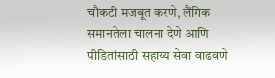चौकटी मजबूत करणे, लैंगिक समानतेला चालना देणे आणि पीडितांसाठी सहाय्य सेवा वाढवणे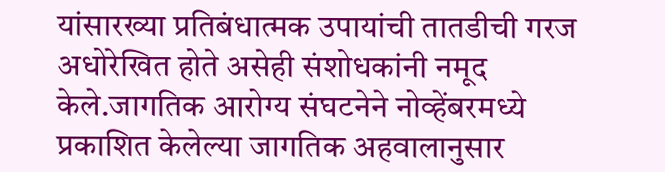यांसारख्या प्रतिबंधात्मक उपायांची तातडीची गरज अधोरेखित होते असेही संशोधकांनी नमूद केले.जागतिक आरोग्य संघटनेने नोव्हेंबरमध्ये प्रकाशित केलेल्या जागतिक अहवालानुसार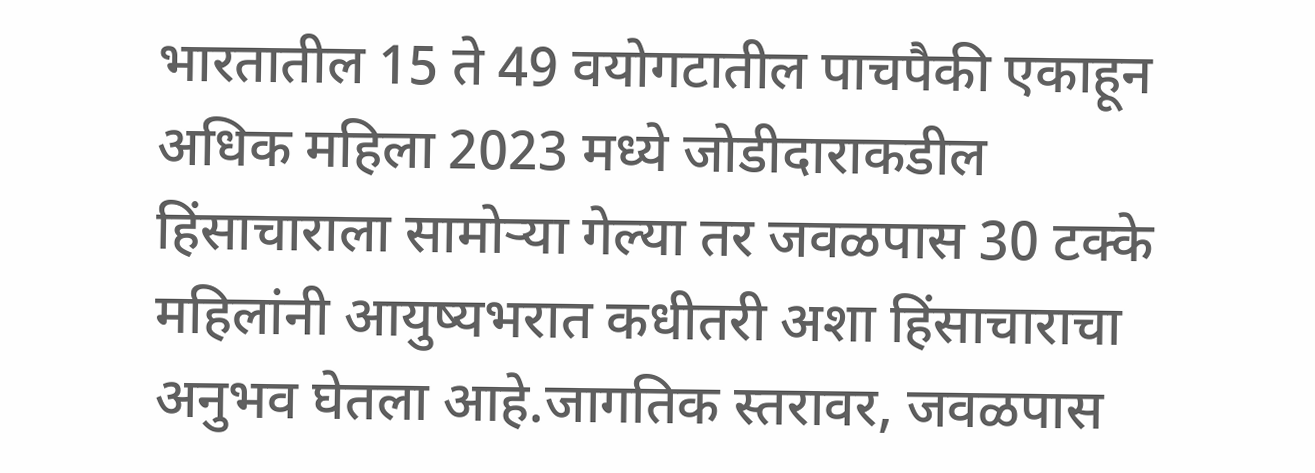भारतातील 15 ते 49 वयोगटातील पाचपैकी एकाहून अधिक महिला 2023 मध्ये जोडीदाराकडील हिंसाचाराला सामोऱ्या गेल्या तर जवळपास 30 टक्के महिलांनी आयुष्यभरात कधीतरी अशा हिंसाचाराचा अनुभव घेतला आहे.जागतिक स्तरावर, जवळपास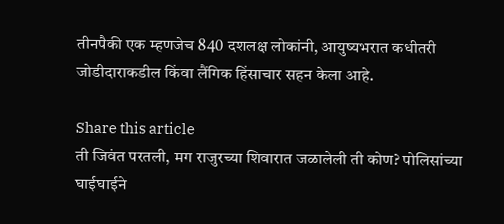तीनपैकी एक म्हणजेच 840 दशलक्ष लोकांनी, आयुष्यभरात कधीतरी जोडीदाराकडील किंवा लैंगिक हिंसाचार सहन केला आहे.

Share this article
ती जिवंत परतली, मग राजुरच्या शिवारात जळालेली ती कोण? पोलिसांच्या घाईघाईने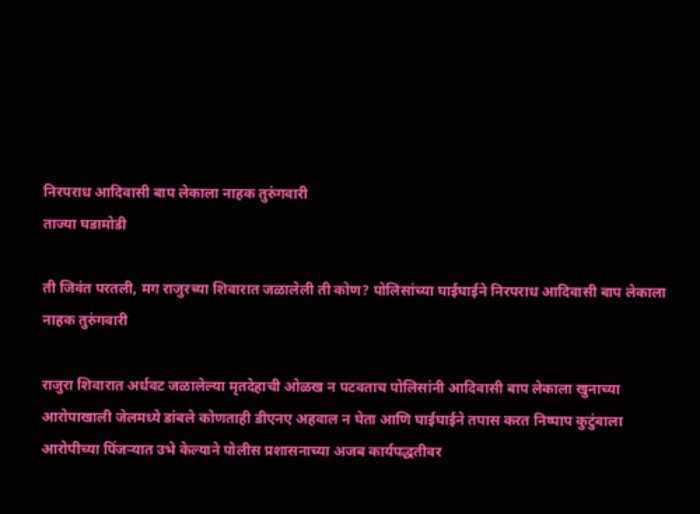निरपराध आदिवासी बाप लेकाला नाहक तुरुंगवारी
ताज्या घडामोडी

ती जिवंत परतली, मग राजुरच्या शिवारात जळालेली ती कोण? पोलिसांच्या घाईघाईने निरपराध आदिवासी बाप लेकाला नाहक तुरुंगवारी

राजुरा शिवारात अर्धवट जळालेल्या मृतदेहाची ओळख न पटवताच पोलिसांनी आदिवासी बाप लेकाला खुनाच्या आरोपाखाली जेलमध्ये डांबले कोणताही डीएनए अहवाल न घेता आणि घाईघाईने तपास करत निष्पाप कुटुंबाला आरोपीच्या पिंजऱ्यात उभे केल्याने पोलीस प्रशासनाच्या अजब कार्यपद्धतीवर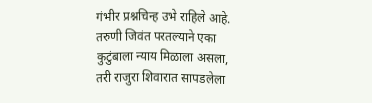गंभीर प्रश्नचिन्ह उभे राहिले आहे. तरुणी जिवंत परतल्याने एका कुटुंबाला न्याय मिळाला असला, तरी राजुरा शिवारात सापडलेला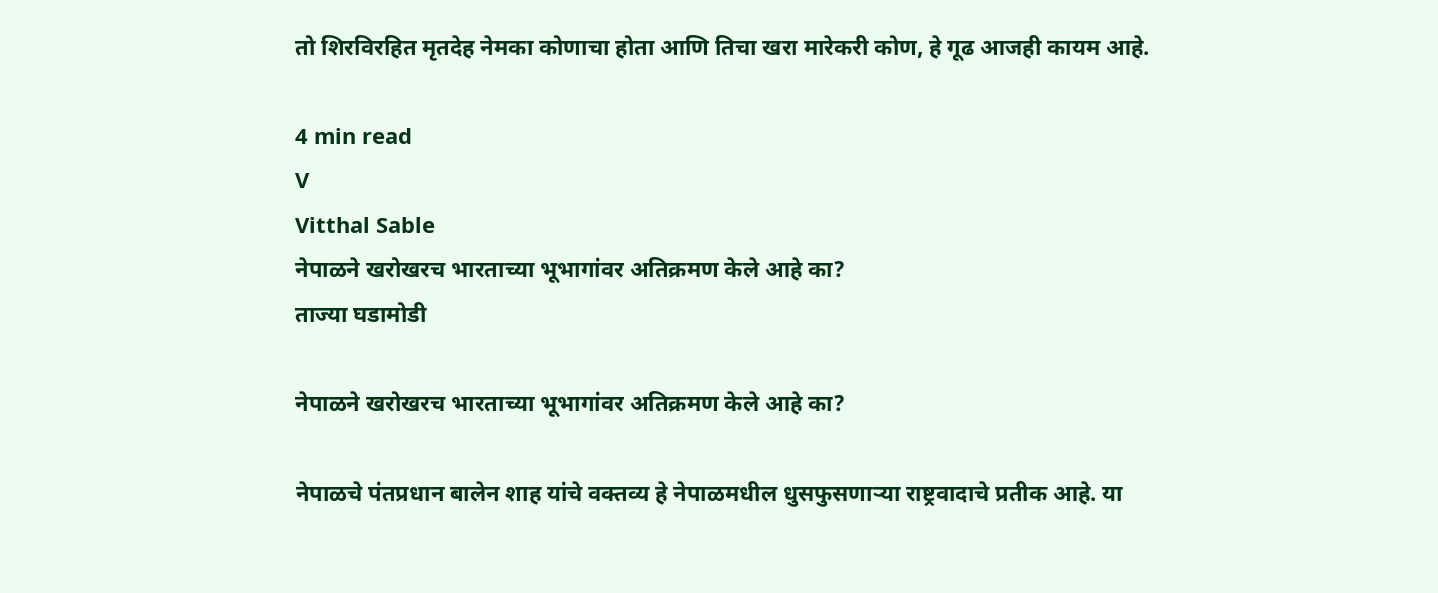तो शिरविरहित मृतदेह नेमका कोणाचा होता आणि तिचा खरा मारेकरी कोण, हे गूढ आजही कायम आहे.

4 min read
V
Vitthal Sable
नेपाळने खरोखरच भारताच्या भूभागांवर अतिक्रमण केले आहे का?
ताज्या घडामोडी

नेपाळने खरोखरच भारताच्या भूभागांवर अतिक्रमण केले आहे का?

नेपाळचे पंतप्रधान बालेन शाह यांचे वक्तव्य हे नेपाळमधील धुसफुसणाऱ्या राष्ट्रवादाचे प्रतीक आहे. या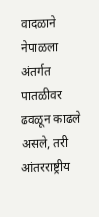वादळाने नेपाळला अंतर्गत पातळीवर ढवळून काढले असले, तरी आंतरराष्ट्रीय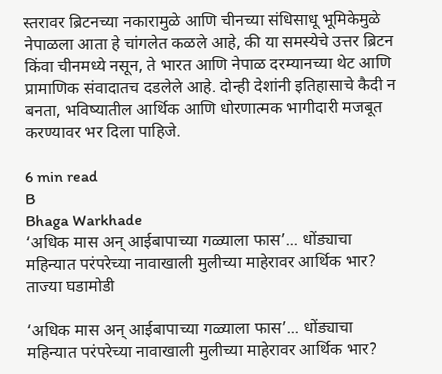स्तरावर ब्रिटनच्या नकारामुळे आणि चीनच्या संधिसाधू भूमिकेमुळे नेपाळला आता हे चांगलेत कळले आहे, की या समस्येचे उत्तर ब्रिटन किंवा चीनमध्ये नसून, ते भारत आणि नेपाळ दरम्यानच्या थेट आणि प्रामाणिक संवादातच दडलेले आहे. दोन्ही देशांनी इतिहासाचे कैदी न बनता, भविष्यातील आर्थिक आणि धोरणात्मक भागीदारी मजबूत करण्यावर भर दिला पाहिजे.

6 min read
B
Bhaga Warkhade
‘अधिक मास अन् आईबापाच्या गळ्याला फास’... धोंड्याचा महिन्यात परंपरेच्या नावाखाली मुलीच्या माहेरावर आर्थिक भार?
ताज्या घडामोडी

‘अधिक मास अन् आईबापाच्या गळ्याला फास’... धोंड्याचा महिन्यात परंपरेच्या नावाखाली मुलीच्या माहेरावर आर्थिक भार?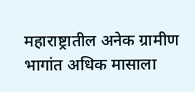महाराष्ट्रातील अनेक ग्रामीण भागांत अधिक मासाला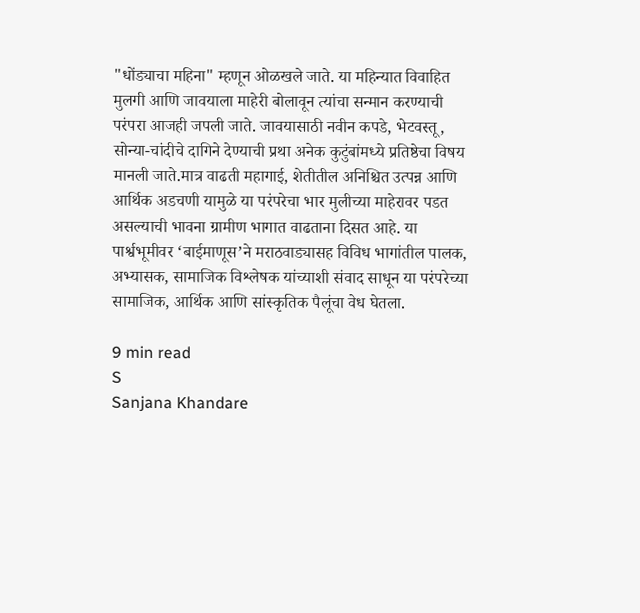"धोंड्याचा महिना" म्हणून ओळखले जाते. या महिन्यात विवाहित मुलगी आणि जावयाला माहेरी बोलावून त्यांचा सन्मान करण्याची परंपरा आजही जपली जाते. जावयासाठी नवीन कपडे, भेटवस्तू, सोन्या-चांदीचे दागिने देण्याची प्रथा अनेक कुटुंबांमध्ये प्रतिष्ठेचा विषय मानली जाते.मात्र वाढती महागाई, शेतीतील अनिश्चित उत्पन्न आणि आर्थिक अडचणी यामुळे या परंपरेचा भार मुलीच्या माहेरावर पडत असल्याची भावना ग्रामीण भागात वाढताना दिसत आहे. या पार्श्वभूमीवर ‘बाईमाणूस’ने मराठवाड्यासह विविध भागांतील पालक, अभ्यासक, सामाजिक विश्लेषक यांच्याशी संवाद साधून या परंपरेच्या सामाजिक, आर्थिक आणि सांस्कृतिक पैलूंचा वेध घेतला.

9 min read
S
Sanjana Khandare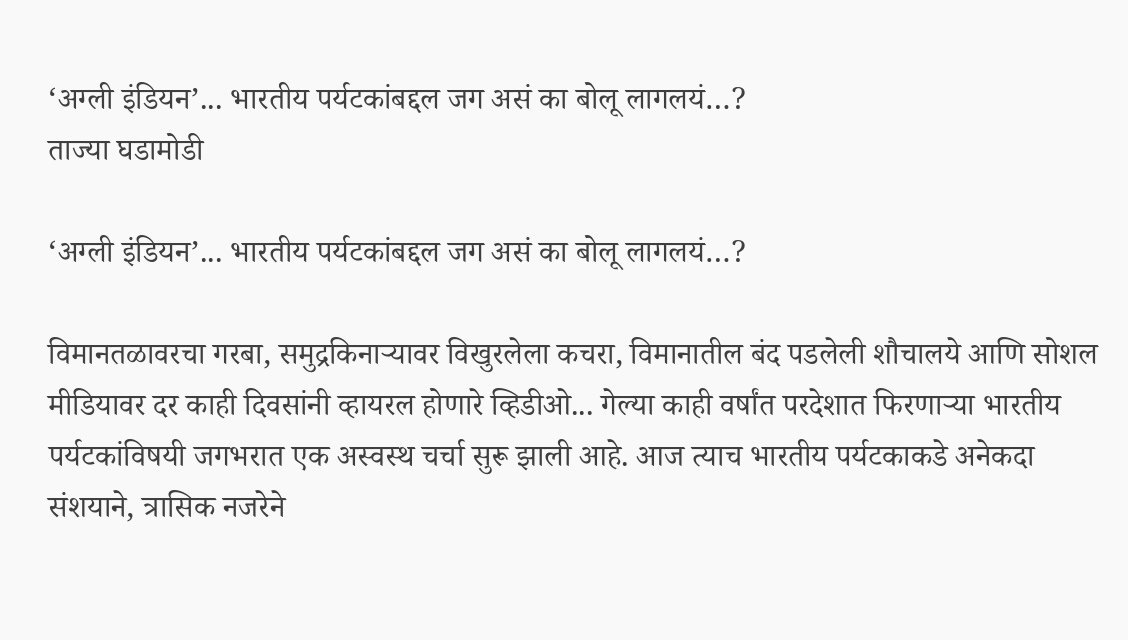‘अग्ली इंडियन’... भारतीय पर्यटकांबद्दल जग असं का बोलू लागलयं…?
ताज्या घडामोडी

‘अग्ली इंडियन’... भारतीय पर्यटकांबद्दल जग असं का बोलू लागलयं…?

विमानतळावरचा गरबा, समुद्रकिनाऱ्यावर विखुरलेला कचरा, विमानातील बंद पडलेली शौचालये आणि सोशल मीडियावर दर काही दिवसांनी व्हायरल होणारे व्हिडीओ... गेल्या काही वर्षांत परदेशात फिरणाऱ्या भारतीय पर्यटकांविषयी जगभरात एक अस्वस्थ चर्चा सुरू झाली आहे. आज त्याच भारतीय पर्यटकाकडे अनेकदा संशयाने, त्रासिक नजरेने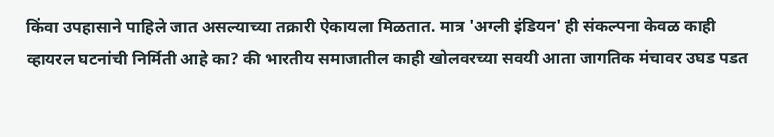किंवा उपहासाने पाहिले जात असल्याच्या तक्रारी ऐकायला मिळतात. मात्र 'अग्ली इंडियन' ही संकल्पना केवळ काही व्हायरल घटनांची निर्मिती आहे का? की भारतीय समाजातील काही खोलवरच्या सवयी आता जागतिक मंचावर उघड पडत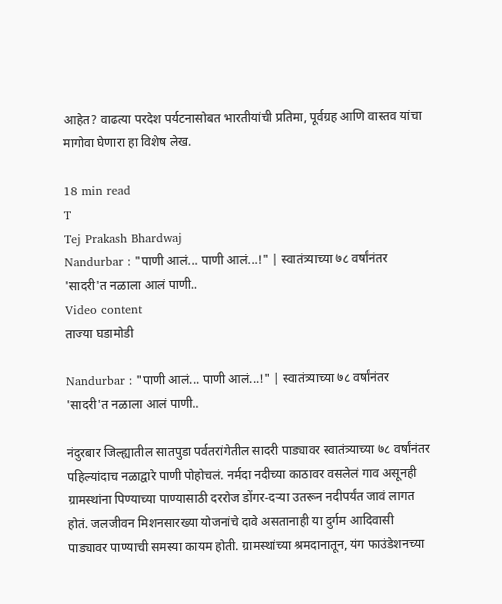आहेत? वाढत्या परदेश पर्यटनासोबत भारतीयांची प्रतिमा, पूर्वग्रह आणि वास्तव यांचा मागोवा घेणारा हा विशेष लेख.

18 min read
T
Tej Prakash Bhardwaj
Nandurbar : "पाणी आलं... पाणी आलं...!" | स्वातंत्र्याच्या ७८ वर्षांनंतर 'सादरी'त नळाला आलं पाणी..
Video content
ताज्या घडामोडी

Nandurbar : "पाणी आलं... पाणी आलं...!" | स्वातंत्र्याच्या ७८ वर्षांनंतर 'सादरी'त नळाला आलं पाणी..

नंदुरबार जिल्ह्यातील सातपुडा पर्वतरांगेतील सादरी पाड्यावर स्वातंत्र्याच्या ७८ वर्षांनंतर पहिल्यांदाच नळाद्वारे पाणी पोहोचलं. नर्मदा नदीच्या काठावर वसलेलं गाव असूनही ग्रामस्थांना पिण्याच्या पाण्यासाठी दररोज डोंगर-दऱ्या उतरून नदीपर्यंत जावं लागत होतं. जलजीवन मिशनसारख्या योजनांचे दावे असतानाही या दुर्गम आदिवासी पाड्यावर पाण्याची समस्या कायम होती. ग्रामस्थांच्या श्रमदानातून, यंग फाउंडेशनच्या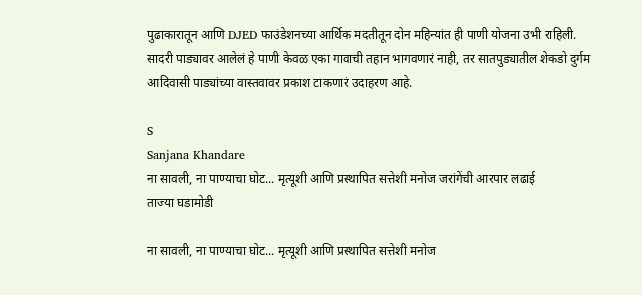पुढाकारातून आणि DJED फाउंडेशनच्या आर्थिक मदतीतून दोन महिन्यांत ही पाणी योजना उभी राहिली. सादरी पाड्यावर आलेलं हे पाणी केवळ एका गावाची तहान भागवणारं नाही, तर सातपुड्यातील शेकडो दुर्गम आदिवासी पाड्यांच्या वास्तवावर प्रकाश टाकणारं उदाहरण आहे.

S
Sanjana Khandare
ना सावली, ना पाण्याचा घोट... मृत्यूशी आणि प्रस्थापित सत्तेशी मनोज जरांगेंची आरपार लढाई
ताज्या घडामोडी

ना सावली, ना पाण्याचा घोट... मृत्यूशी आणि प्रस्थापित सत्तेशी मनोज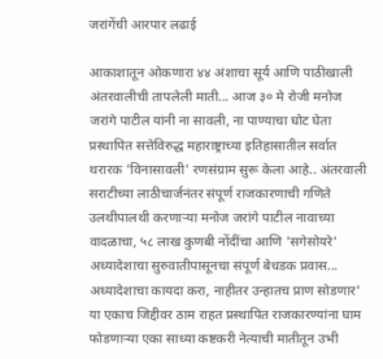जरांगेंची आरपार लढाई

आकाशातून ओकणारा ४४ अंशाचा सूर्य आणि पाठीखाली अंतरवालीची तापलेली माती... आज ३० मे रोजी मनोज जरांगे पाटील यांनी ना सावली, ना पाण्याचा घोट घेता प्रस्थापित सत्तेविरुद्ध महाराष्ट्राच्या इतिहासातील सर्वात थरारक 'विनासावली' रणसंग्राम सुरू केला आहे.. अंतरवाली सराटीच्या लाठीचार्जनंतर संपूर्ण राजकारणाची गणिते उलथीपालथी करणाऱ्या मनोज जरांगे पाटील नावाच्या वादळाचा, ५८ लाख कुणबी नोंदींचा आणि 'सगेसोयरे' अध्यादेशाचा सुरुवातीपासूनचा संपूर्ण बेधडक प्रवास... अध्यादेशाचा कायदा करा, नाहीतर उन्हातच प्राण सोडणार' या एकाच जिद्दीवर ठाम राहत प्रस्थापित राजकारण्यांना घाम फोडणाऱ्या एका साध्या कष्टकरी नेत्याची मातीतून उभी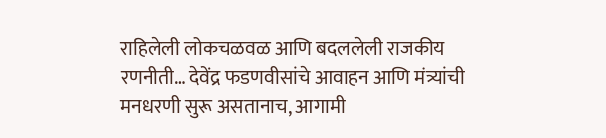राहिलेली लोकचळवळ आणि बदललेली राजकीय रणनीती… देवेंद्र फडणवीसांचे आवाहन आणि मंत्र्यांची मनधरणी सुरू असतानाच, आगामी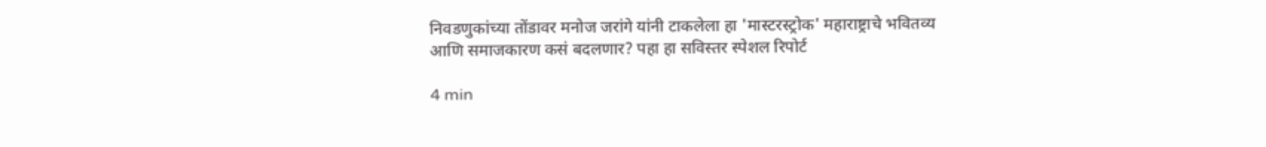निवडणुकांच्या तोंडावर मनोज जरांगे यांनी टाकलेला हा 'मास्टरस्ट्रोक' महाराष्ट्राचे भवितव्य आणि समाजकारण कसं बदलणार? पहा हा सविस्तर स्पेशल रिपोर्ट

4 min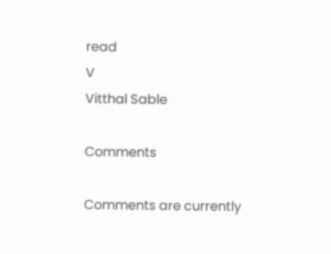read
V
Vitthal Sable

Comments

Comments are currently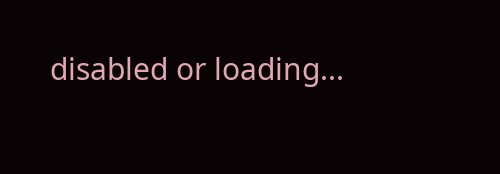disabled or loading...